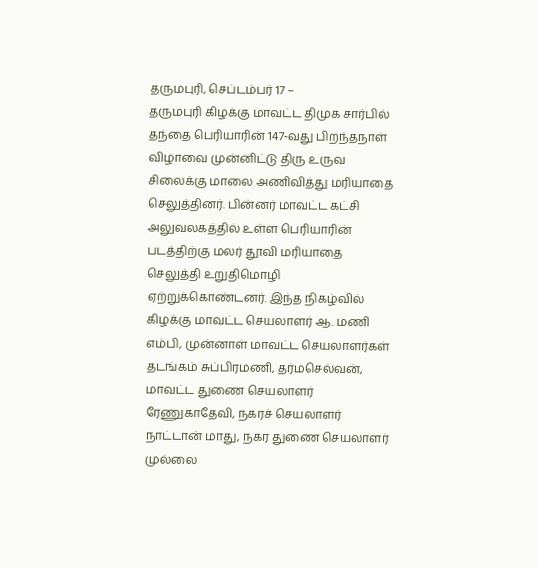தருமபுரி, செப்டம்பர் 17 –
தருமபுரி கிழக்கு மாவட்ட திமுக சார்பில் தந்தை பெரியாரின் 147-வது பிறந்தநாள் விழாவை முன்னிட்டு திரு உருவ சிலைக்கு மாலை அணிவித்து மரியாதை செலுத்தினர். பின்னர் மாவட்ட கட்சி அலுவலகத்தில் உள்ள பெரியாரின் படத்திற்கு மலர் தூவி மரியாதை செலுத்தி உறுதிமொழி ஏற்றுக்கொண்டனர். இந்த நிகழ்வில் கிழக்கு மாவட்ட செயலாளர் ஆ. மணி எம்பி, முன்னாள் மாவட்ட செயலாளர்கள் தடங்கம் சுப்பிரமணி, தர்மசெல்வன், மாவட்ட துணை செயலாளர் ரேணுகாதேவி, நகரச் செயலாளர் நாட்டான் மாது, நகர துணை செயலாளர் முல்லை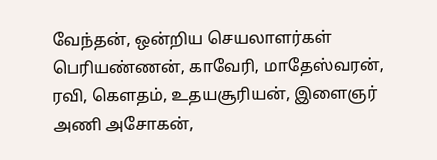வேந்தன், ஒன்றிய செயலாளர்கள் பெரியண்ணன், காவேரி, மாதேஸ்வரன், ரவி, கௌதம், உதயசூரியன், இளைஞர் அணி அசோகன்,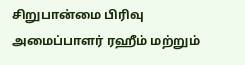சிறுபான்மை பிரிவு அமைப்பாளர் ரஹீம் மற்றும்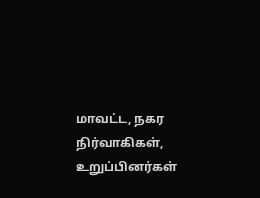மாவட்ட, நகர நிர்வாகிகள், உறுப்பினர்கள்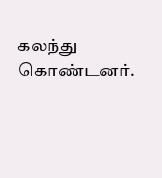கலந்து கொண்டனர்.